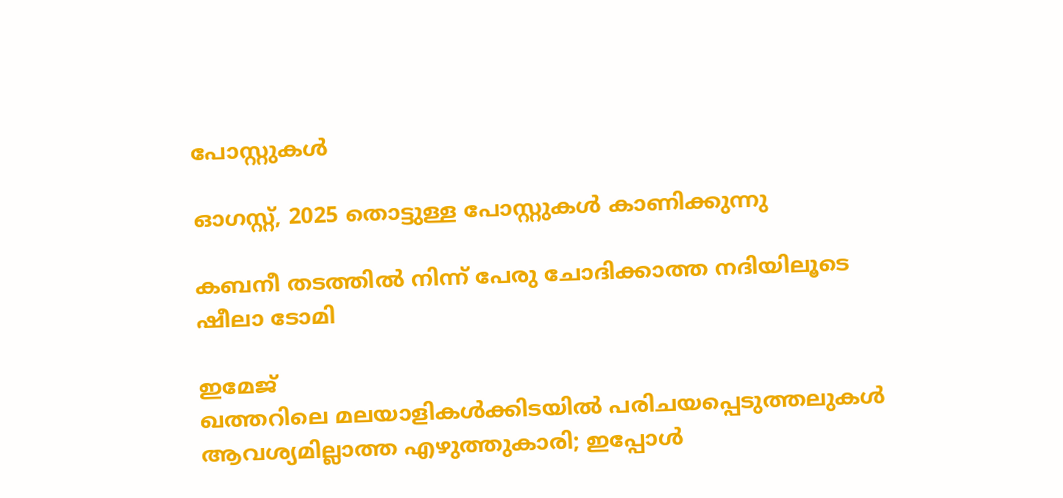പോസ്റ്റുകള്‍

ഓഗസ്റ്റ്, 2025 തൊട്ടുള്ള പോസ്റ്റുകൾ കാണിക്കുന്നു

കബനീ തടത്തില്‍ നിന്ന് പേരു ചോദിക്കാത്ത നദിയിലൂടെ ഷീലാ ടോമി

ഇമേജ്
ഖത്തറിലെ മലയാളികള്‍ക്കിടയില്‍ പരിചയപ്പെടുത്തലുകള്‍ ആവശ്യമില്ലാത്ത എഴുത്തുകാരി; ഇപ്പോള്‍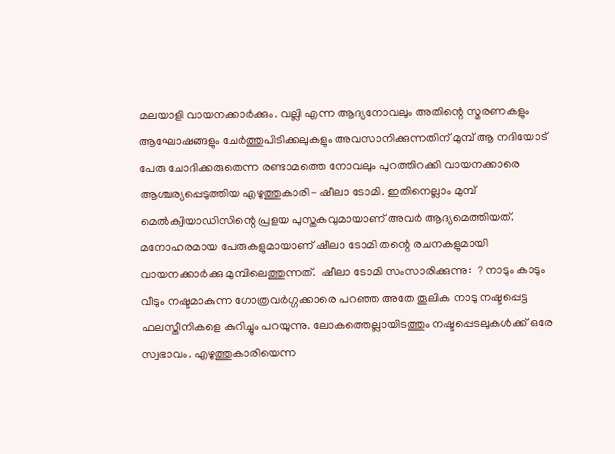മലയാളി വായനക്കാര്‍ക്കും. വല്ലി എന്ന ആദ്യനോവലും അതിന്റെ സ്മരണകളും ആഘോഷങ്ങളും ചേര്‍ത്തുപിടിക്കലുകളും അവസാനിക്കുന്നതിന് മുമ്പ് ആ നദിയോട് പേരു ചോദിക്കരുതെന്ന രണ്ടാമത്തെ നോവലും പുറത്തിറക്കി വായനക്കാരെ ആശ്ചര്യപ്പെടുത്തിയ എഴുത്തുകാരി- ഷീലാ ടോമി. ഇതിനെല്ലാം മുമ്പ് മെല്‍ക്വിയാഡിസിന്റെ പ്രളയ പുസ്തകവുമായാണ് അവര്‍ ആദ്യമെത്തിയത്.  മനോഹരമായ പേരുകളുമായാണ് ഷീലാ ടോമി തന്റെ രചനകളുമായി വായനക്കാര്‍ക്കു മുമ്പിലെത്തുന്നത്.  ഷീലാ ടോമി സംസാരിക്കുന്നു:  ? നാടും കാടും വീടും നഷ്ടമാകുന്ന ഗോത്രവര്‍ഗ്ഗക്കാരെ പറഞ്ഞ അതേ തൂലിക നാടു നഷ്ടപ്പെട്ട ഫലസ്തീനികളെ കുറിച്ചും പറയുന്നു. ലോകത്തെല്ലായിടത്തും നഷ്ടപ്പെടലുകള്‍ക്ക് ഒരേ സ്വഭാവം. എഴുത്തുകാരിയെന്ന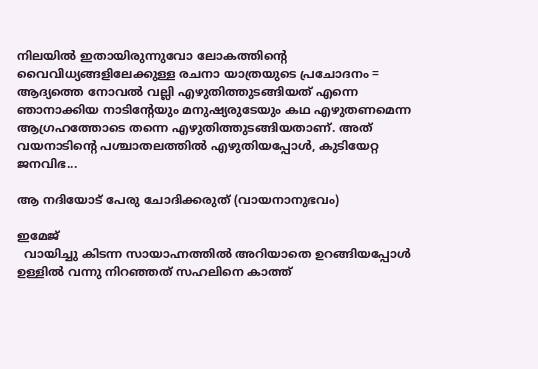നിലയില്‍ ഇതായിരുന്നുവോ ലോകത്തിന്റെ വൈവിധ്യങ്ങളിലേക്കുള്ള രചനാ യാത്രയുടെ പ്രചോദനം = ആദ്യത്തെ നോവല്‍ വല്ലി എഴുതിത്തുടങ്ങിയത് എന്നെ ഞാനാക്കിയ നാടിന്റേയും മനുഷ്യരുടേയും കഥ എഴുതണമെന്ന ആഗ്രഹത്തോടെ തന്നെ എഴുതിത്തുടങ്ങിയതാണ്. അത് വയനാടിന്റെ പശ്ചാതലത്തില്‍ എഴുതിയപ്പോള്‍, കുടിയേറ്റ ജനവിഭ...

ആ നദിയോട് പേരു ചോദിക്കരുത് (വായനാനുഭവം)

ഇമേജ്
  വായിച്ചു കിടന്ന സായാഹ്നത്തില്‍ അറിയാതെ ഉറങ്ങിയപ്പോള്‍ ഉള്ളില്‍ വന്നു നിറഞ്ഞത് സഹലിനെ കാത്ത്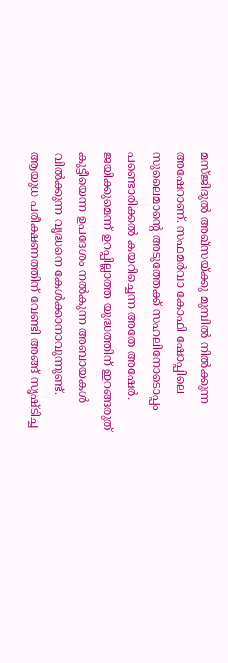മസ്ജിദുല്‍ അഖ്‌സയ്ക്കു മുമ്പില്‍ നില്‍ക്കുന്ന അഷേറാണ്. സഫമര്‍വാ കോഫി ഷോപ്പിലെ സുലൈമാന്റെ അടുത്തേക്ക് സഹലിനോടൊപ്പം പണ്ടൊരിക്കല്‍ കയറിച്ചെന്ന അതേ അഷേര്‍.  ജയിക്കുമെന്ന് ഉറപ്പില്ലാത്ത യുദ്ധത്തിന് ഇറങ്ങരുത് കുട്ടീയെന്ന ഉപദേശം നല്‍കുന്ന അബായകള്‍ വില്‍ക്കുന്ന വൃദ്ധനെ കേള്‍ക്കാനാവുന്നുണ്ട്. ആയുധ പരീക്ഷണത്തിന് വേണ്ടി അങ്ങ് സൃഷ്ടിച്ച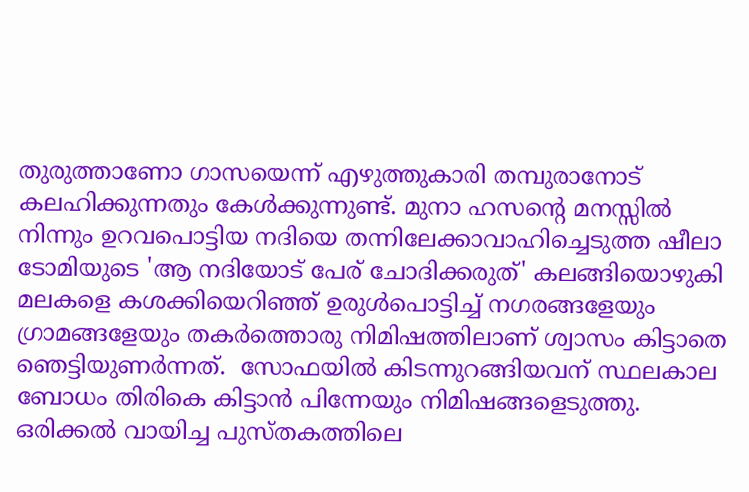തുരുത്താണോ ഗാസയെന്ന് എഴുത്തുകാരി തമ്പുരാനോട് കലഹിക്കുന്നതും കേള്‍ക്കുന്നുണ്ട്. മുനാ ഹസന്റെ മനസ്സില്‍ നിന്നും ഉറവപൊട്ടിയ നദിയെ തന്നിലേക്കാവാഹിച്ചെടുത്ത ഷീലാ ടോമിയുടെ 'ആ നദിയോട് പേര് ചോദിക്കരുത്' കലങ്ങിയൊഴുകി മലകളെ കശക്കിയെറിഞ്ഞ് ഉരുള്‍പൊട്ടിച്ച് നഗരങ്ങളേയും ഗ്രാമങ്ങളേയും തകര്‍ത്തൊരു നിമിഷത്തിലാണ് ശ്വാസം കിട്ടാതെ ഞെട്ടിയുണര്‍ന്നത്.  സോഫയില്‍ കിടന്നുറങ്ങിയവന് സ്ഥലകാല ബോധം തിരികെ കിട്ടാന്‍ പിന്നേയും നിമിഷങ്ങളെടുത്തു. ഒരിക്കല്‍ വായിച്ച പുസ്തകത്തിലെ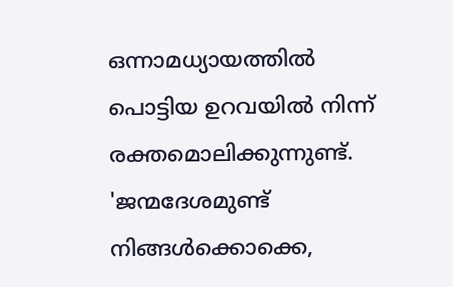ഒന്നാമധ്യായത്തില്‍ പൊട്ടിയ ഉറവയില്‍ നിന്ന് രക്തമൊലിക്കുന്നുണ്ട്. 'ജന്മദേശമുണ്ട് നിങ്ങള്‍ക്കൊക്കെ,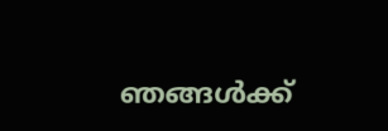ഞങ്ങള്‍ക്ക്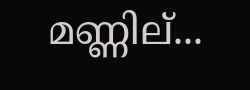മണ്ണില്...